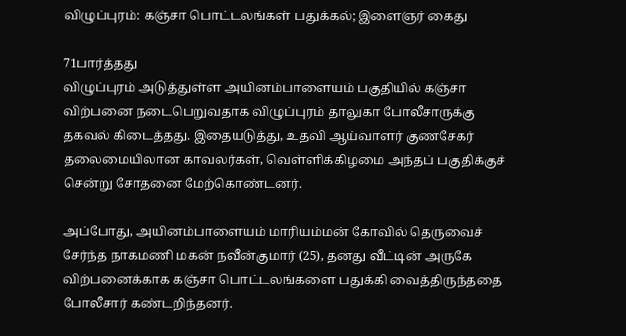விழுப்புரம்: கஞ்சா பொட்டலங்கள் பதுக்கல்; இளைஞர் கைது

71பார்த்தது
விழுப்புரம் அடுத்துள்ள அயினம்பாளையம் பகுதியில் கஞ்சா விற்பனை நடைபெறுவதாக விழுப்புரம் தாலுகா போலீசாருக்கு தகவல் கிடைத்தது. இதையடுத்து, உதவி ஆய்வாளர் குணசேகர் தலைமையிலான காவலர்கள், வெள்ளிக்கிழமை அந்தப் பகுதிக்குச் சென்று சோதனை மேற்கொண்டனர்.

அப்போது, அயினம்பாளையம் மாரியம்மன் கோவில் தெருவைச் சேர்ந்த நாகமணி மகன் நவீன்குமார் (25), தனது வீட்டின் அருகே விற்பனைக்காக கஞ்சா பொட்டலங்களை பதுக்கி வைத்திருந்ததை போலீசார் கண்டறிந்தனர்.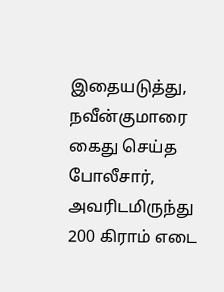இதையடுத்து, நவீன்குமாரை கைது செய்த போலீசார், அவரிடமிருந்து 200 கிராம் எடை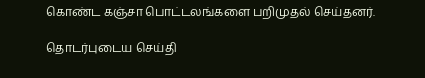கொண்ட கஞ்சா பொட்டலங்களை பறிமுதல் செய்தனர்.

தொடர்புடைய செய்தி